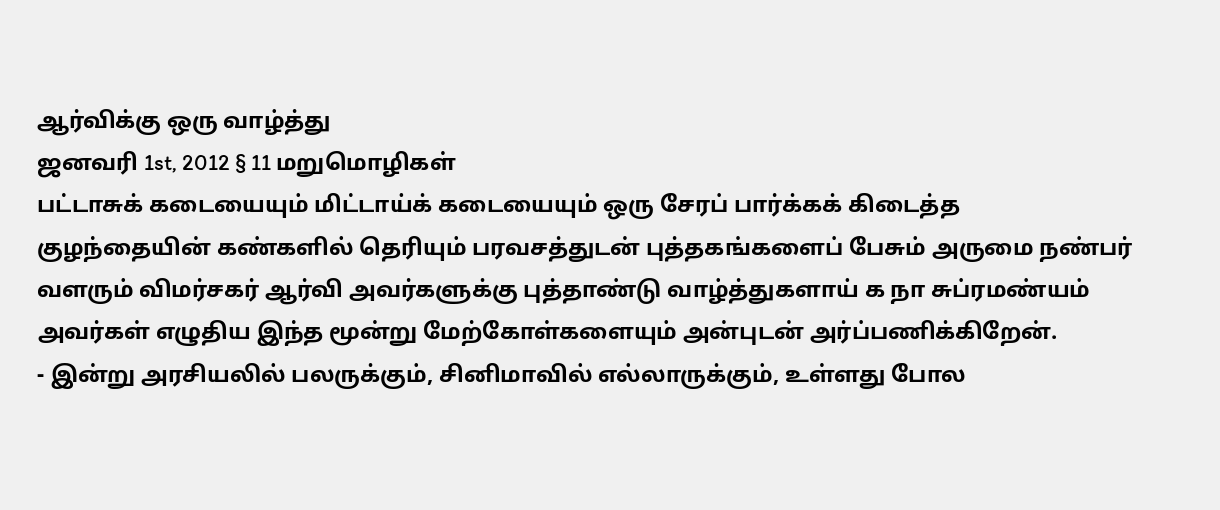ஆர்விக்கு ஒரு வாழ்த்து
ஜனவரி 1st, 2012 § 11 மறுமொழிகள்
பட்டாசுக் கடையையும் மிட்டாய்க் கடையையும் ஒரு சேரப் பார்க்கக் கிடைத்த குழந்தையின் கண்களில் தெரியும் பரவசத்துடன் புத்தகங்களைப் பேசும் அருமை நண்பர் வளரும் விமர்சகர் ஆர்வி அவர்களுக்கு புத்தாண்டு வாழ்த்துகளாய் க நா சுப்ரமண்யம் அவர்கள் எழுதிய இந்த மூன்று மேற்கோள்களையும் அன்புடன் அர்ப்பணிக்கிறேன்.
- இன்று அரசியலில் பலருக்கும், சினிமாவில் எல்லாருக்கும், உள்ளது போல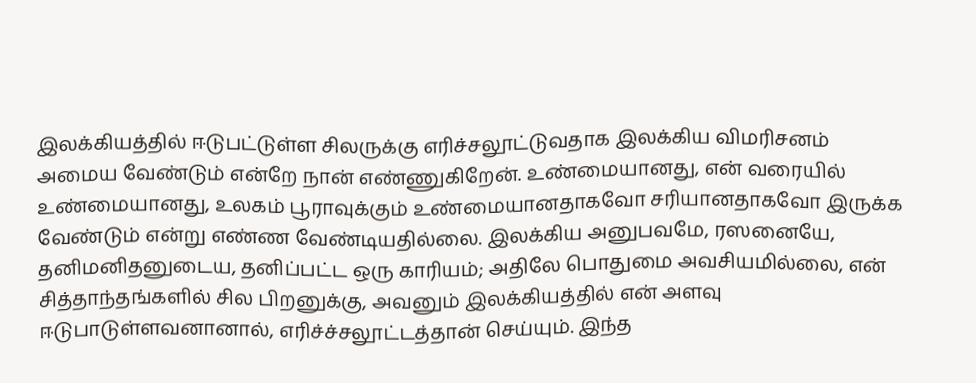இலக்கியத்தில் ஈடுபட்டுள்ள சிலருக்கு எரிச்சலூட்டுவதாக இலக்கிய விமரிசனம் அமைய வேண்டும் என்றே நான் எண்ணுகிறேன். உண்மையானது, என் வரையில் உண்மையானது, உலகம் பூராவுக்கும் உண்மையானதாகவோ சரியானதாகவோ இருக்க வேண்டும் என்று எண்ண வேண்டியதில்லை. இலக்கிய அனுபவமே, ரஸனையே, தனிமனிதனுடைய, தனிப்பட்ட ஒரு காரியம்; அதிலே பொதுமை அவசியமில்லை, என் சித்தாந்தங்களில் சில பிறனுக்கு, அவனும் இலக்கியத்தில் என் அளவு ஈடுபாடுள்ளவனானால், எரிச்ச்சலூட்டத்தான் செய்யும். இந்த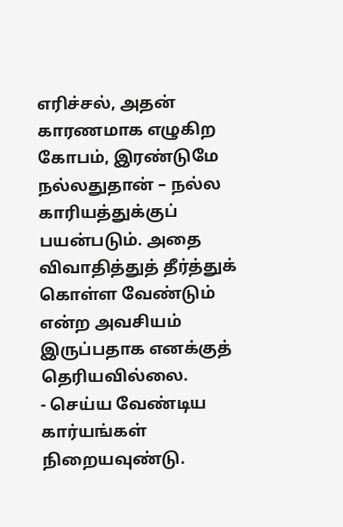எரிச்சல், அதன் காரணமாக எழுகிற கோபம், இரண்டுமே நல்லதுதான் – நல்ல காரியத்துக்குப் பயன்படும். அதை விவாதித்துத் தீர்த்துக் கொள்ள வேண்டும் என்ற அவசியம் இருப்பதாக எனக்குத் தெரியவில்லை.
- செய்ய வேண்டிய கார்யங்கள் நிறையவுண்டு.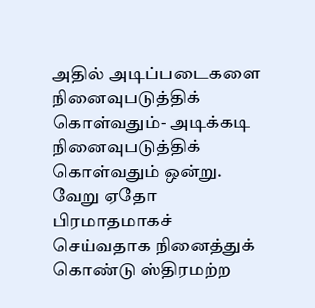அதில் அடிப்படைகளை நினைவுபடுத்திக் கொள்வதும்- அடிக்கடி நினைவுபடுத்திக் கொள்வதும் ஒன்று. வேறு ஏதோ பிரமாதமாகச் செய்வதாக நினைத்துக் கொண்டு ஸ்திரமற்ற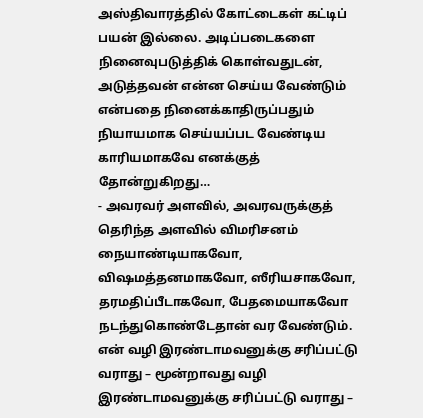அஸ்திவாரத்தில் கோட்டைகள் கட்டிப் பயன் இல்லை. அடிப்படைகளை நினைவுபடுத்திக் கொள்வதுடன், அடுத்தவன் என்ன செய்ய வேண்டும் என்பதை நினைக்காதிருப்பதும் நியாயமாக செய்யப்பட வேண்டிய காரியமாகவே எனக்குத் தோன்றுகிறது…
- அவரவர் அளவில், அவரவருக்குத் தெரிந்த அளவில் விமரிசனம் நையாண்டியாகவோ, விஷமத்தனமாகவோ, ஸீரியசாகவோ, தரமதிப்பீடாகவோ, பேதமையாகவோ நடந்துகொண்டேதான் வர வேண்டும். என் வழி இரண்டாமவனுக்கு சரிப்பட்டு வராது – மூன்றாவது வழி இரண்டாமவனுக்கு சரிப்பட்டு வராது –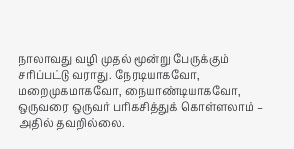நாலாவது வழி முதல் மூன்று பேருக்கும் சரிப்பட்டு வராது. நேரடியாகவோ, மறைமுகமாகவோ, நையாண்டியாகவோ, ஒருவரை ஒருவர் பரிகசித்துக் கொள்ளலாம் – அதில் தவறில்லை.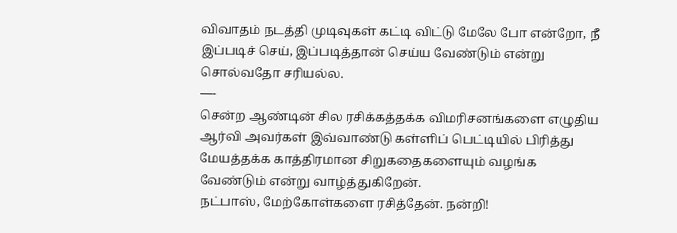விவாதம் நடத்தி முடிவுகள் கட்டி விட்டு மேலே போ என்றோ, நீ இப்படிச் செய், இப்படித்தான் செய்ய வேண்டும் என்று சொல்வதோ சரியல்ல.
—-
சென்ற ஆண்டின் சில ரசிக்கத்தக்க விமரிசனங்களை எழுதிய ஆர்வி அவர்கள் இவ்வாண்டு கள்ளிப் பெட்டியில் பிரித்து மேயத்தக்க காத்திரமான சிறுகதைகளையும் வழங்க வேண்டும் என்று வாழ்த்துகிறேன்.
நட்பாஸ், மேற்கோள்களை ரசித்தேன். நன்றி!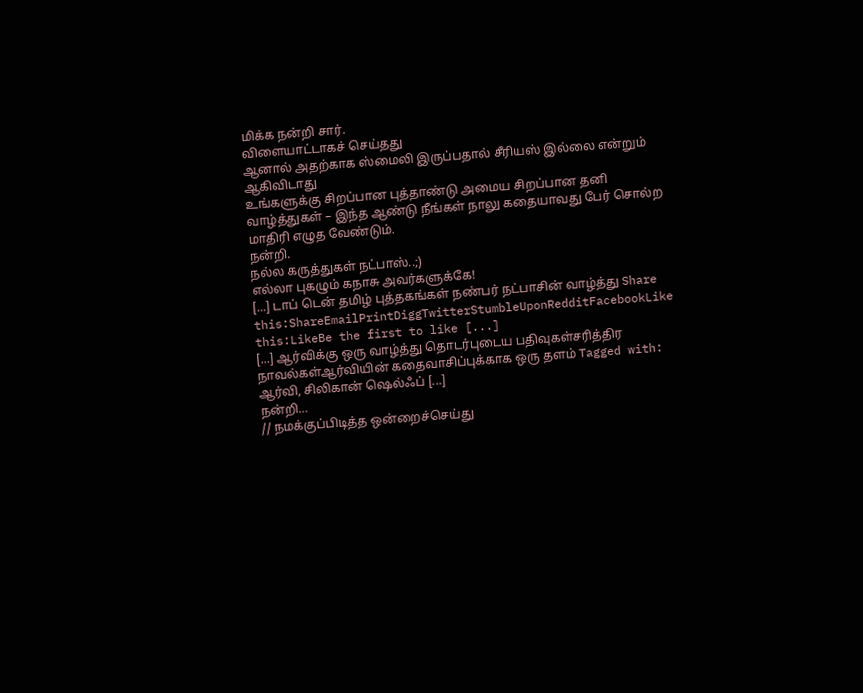மிக்க நன்றி சார்.
விளையாட்டாகச் செய்தது
ஆனால் அதற்காக ஸ்மைலி இருப்பதால் சீரியஸ் இல்லை என்றும் ஆகிவிடாது
உங்களுக்கு சிறப்பான புத்தாண்டு அமைய சிறப்பான தனி வாழ்த்துகள் – இந்த ஆண்டு நீங்கள் நாலு கதையாவது பேர் சொல்ற மாதிரி எழுத வேண்டும்.
நன்றி.
நல்ல கருத்துகள் நட்பாஸ்..;)
எல்லா புகழும் கநாசு அவர்களுக்கே!
[...] டாப் டென் தமிழ் புத்தகங்கள் நண்பர் நட்பாசின் வாழ்த்து Share this:ShareEmailPrintDiggTwitterStumbleUponRedditFacebookLike this:LikeBe the first to like [...]
[...] ஆர்விக்கு ஒரு வாழ்த்து தொடர்புடைய பதிவுகள்சரித்திர நாவல்கள்ஆர்வியின் கதைவாசிப்புக்காக ஒரு தளம் Tagged with: ஆர்வி, சிலிகான் ஷெல்ஃப் [...]
நன்றி…
// நமக்குப்பிடித்த ஒன்றைச்செய்து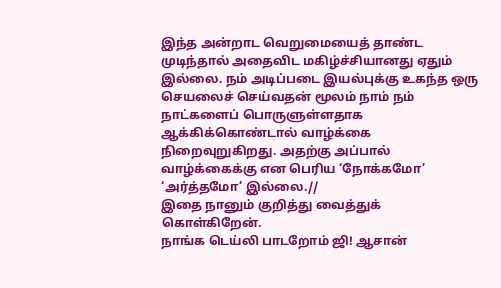இந்த அன்றாட வெறுமையைத் தாண்ட முடிந்தால் அதைவிட மகிழ்ச்சியானது ஏதும் இல்லை. நம் அடிப்படை இயல்புக்கு உகந்த ஒரு செயலைச் செய்வதன் மூலம் நாம் நம் நாட்களைப் பொருளுள்ளதாக ஆக்கிக்கொண்டால் வாழ்க்கை நிறைவுறுகிறது. அதற்கு அப்பால் வாழ்க்கைக்கு என பெரிய ‘நோக்கமோ’ ‘அர்த்தமோ’ இல்லை.//
இதை நானும் குறித்து வைத்துக் கொள்கிறேன்.
நாங்க டெய்லி பாடறோம் ஜி! ஆசான்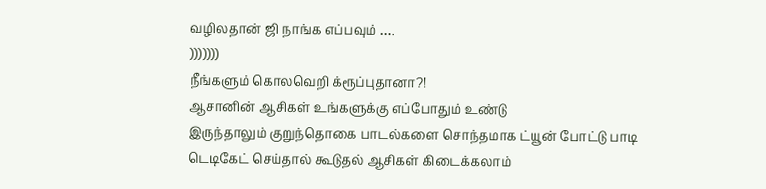வழிலதான் ஜி நாங்க எப்பவும் ….
)))))))
நீங்களும் கொலவெறி க்ரூப்புதானா?!
ஆசானின் ஆசிகள் உங்களுக்கு எப்போதும் உண்டு
இருந்தாலும் குறுந்தொகை பாடல்களை சொந்தமாக ட்யூன் போட்டு பாடி டெடிகேட் செய்தால் கூடுதல் ஆசிகள் கிடைக்கலாம்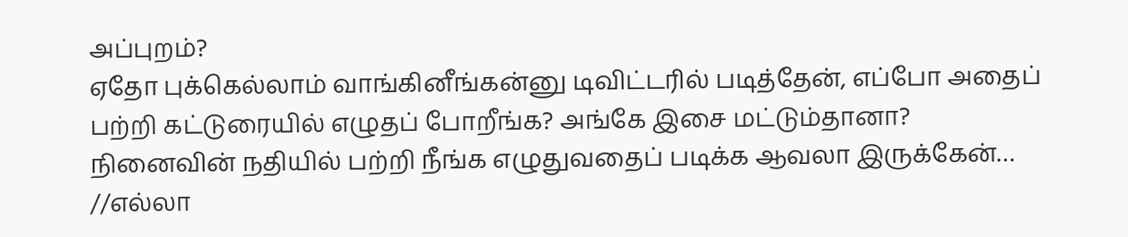அப்புறம்?
ஏதோ புக்கெல்லாம் வாங்கினீங்கன்னு டிவிட்டரில் படித்தேன், எப்போ அதைப் பற்றி கட்டுரையில் எழுதப் போறீங்க? அங்கே இசை மட்டும்தானா?
நினைவின் நதியில் பற்றி நீங்க எழுதுவதைப் படிக்க ஆவலா இருக்கேன்…
//எல்லா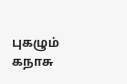புகழும் கநாசு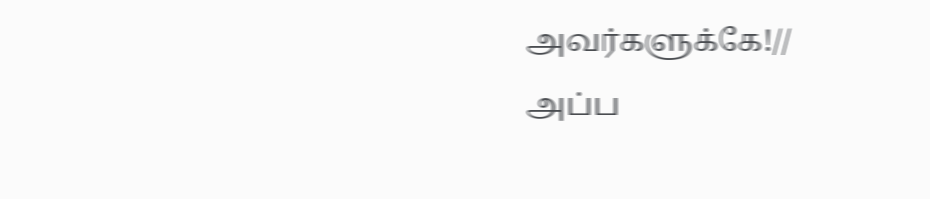அவர்களுக்கே!//
அப்ப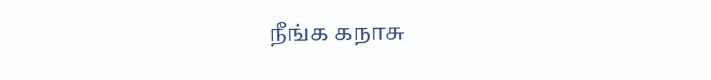நீங்க கநாசு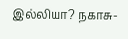இல்லியா? நகாசு-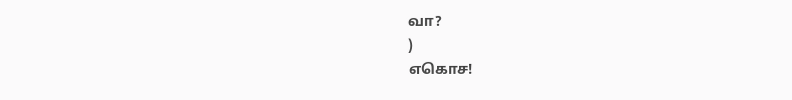வா?
)
எகொச!